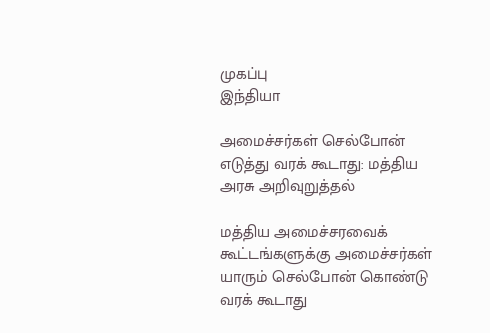முகப்பு
இந்தியா

அமைச்சர்கள் செல்போன் எடுத்து வரக் கூடாது: மத்திய அரசு அறிவுறுத்தல்

மத்திய அமைச்சரவைக் கூட்டங்களுக்கு அமைச்சர்கள் யாரும் செல்போன் கொண்டு வரக் கூடாது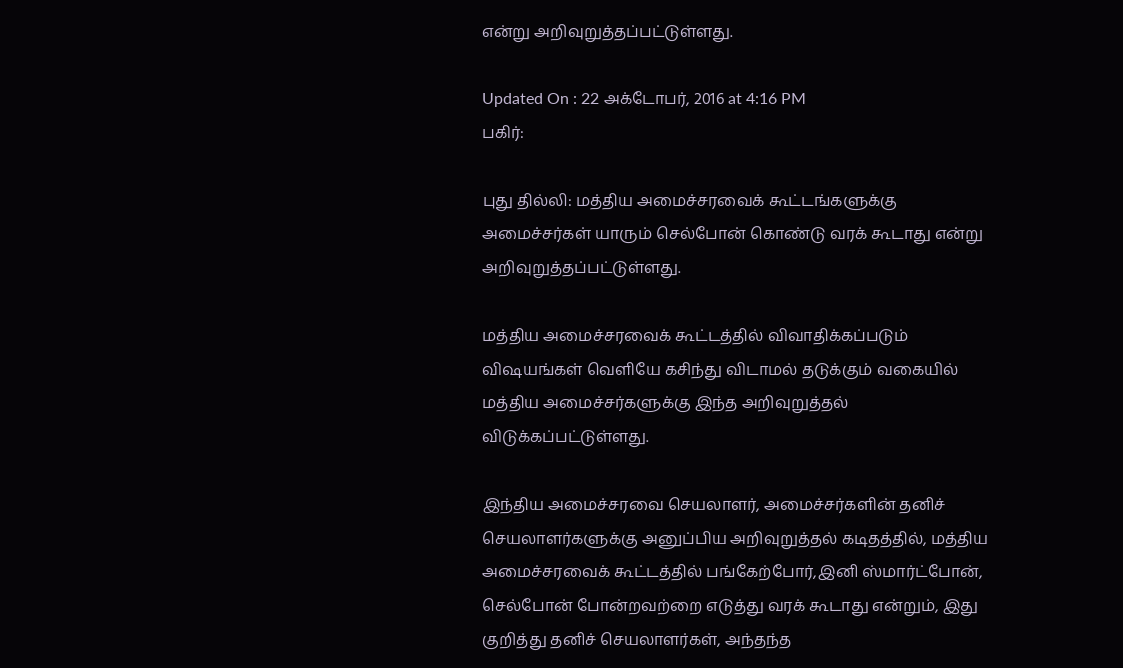என்று அறிவுறுத்தப்பட்டுள்ளது.

Updated On : 22 அக்டோபர், 2016 at 4:16 PM
பகிர்:

புது தில்லி: மத்திய அமைச்சரவைக் கூட்டங்களுக்கு அமைச்சர்கள் யாரும் செல்போன் கொண்டு வரக் கூடாது என்று அறிவுறுத்தப்பட்டுள்ளது.

மத்திய அமைச்சரவைக் கூட்டத்தில் விவாதிக்கப்படும் விஷயங்கள் வெளியே கசிந்து விடாமல் தடுக்கும் வகையில் மத்திய அமைச்சர்களுக்கு இந்த அறிவுறுத்தல் விடுக்கப்பட்டுள்ளது.

இந்திய அமைச்சரவை செயலாளர், அமைச்சர்களின் தனிச் செயலாளர்களுக்கு அனுப்பிய அறிவுறுத்தல் கடிதத்தில், மத்திய அமைச்சரவைக் கூட்டத்தில் பங்கேற்போர்,இனி ஸ்மார்ட்போன், செல்போன் போன்றவற்றை எடுத்து வரக் கூடாது என்றும், இது குறித்து தனிச் செயலாளர்கள், அந்தந்த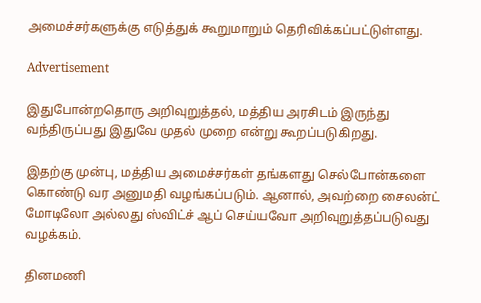அமைச்சர்களுக்கு எடுத்துக் கூறுமாறும் தெரிவிக்கப்பட்டுள்ளது.

Advertisement

இதுபோன்றதொரு அறிவுறுத்தல், மத்திய அரசிடம் இருந்து வந்திருப்பது இதுவே முதல் முறை என்று கூறப்படுகிறது.

இதற்கு முன்பு, மத்திய அமைச்சர்கள் தங்களது செல்போன்களை கொண்டு வர அனுமதி வழங்கப்படும். ஆனால், அவற்றை சைலன்ட் மோடிலோ அல்லது ஸ்விட்ச் ஆப் செய்யவோ அறிவுறுத்தப்படுவது வழக்கம்.

தினமணி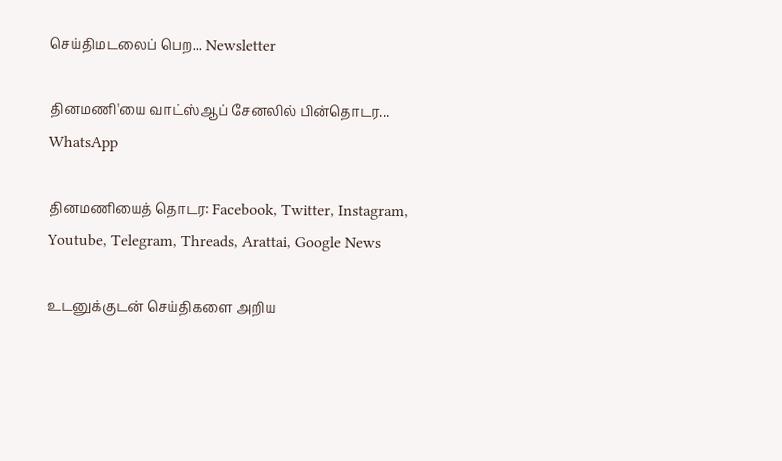செய்திமடலைப் பெற... Newsletter

தினமணி'யை வாட்ஸ்ஆப் சேனலில் பின்தொடர... WhatsApp

தினமணியைத் தொடர: Facebook, Twitter, Instagram, Youtube, Telegram, Threads, Arattai, Google News

உடனுக்குடன் செய்திகளை அறிய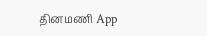தினமணி App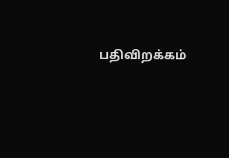பதிவிறக்கம்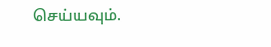செய்யவும்.